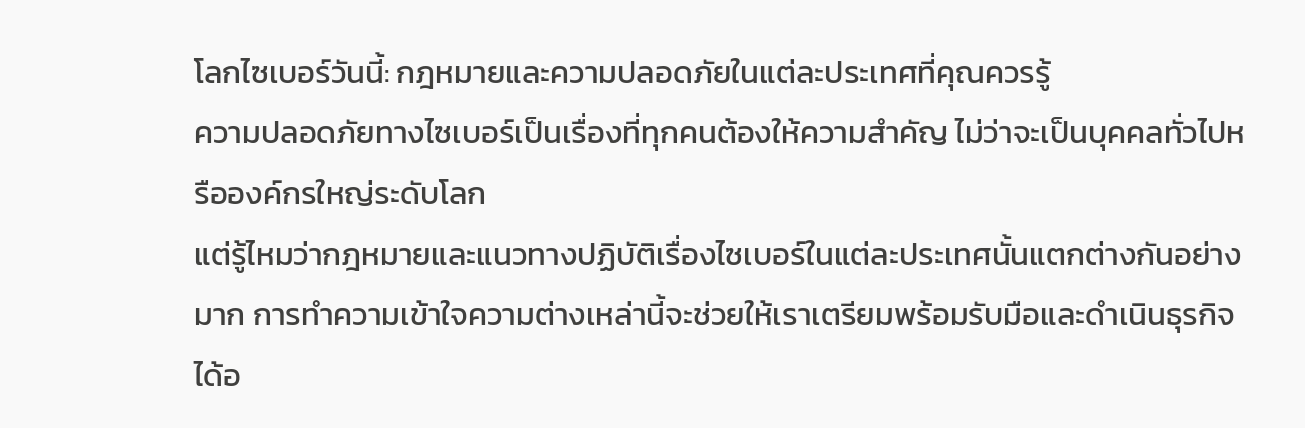โลกไซเบอร์วันนี้: กฎหมายและความปลอดภัยในแต่ละประเทศที่คุณควรรู้
ความปลอดภัยทางไซเบอร์เป็นเรื่องที่ทุกคนต้องให้ความสำคัญ ไม่ว่าจะเป็นบุคคลทั่วไปหรือองค์กรใหญ่ระดับโลก
แต่รู้ไหมว่ากฎหมายและแนวทางปฏิบัติเรื่องไซเบอร์ในแต่ละประเทศนั้นแตกต่างกันอย่างมาก การทำความเข้าใจความต่างเหล่านี้จะช่วยให้เราเตรียมพร้อมรับมือและดำเนินธุรกิจได้อ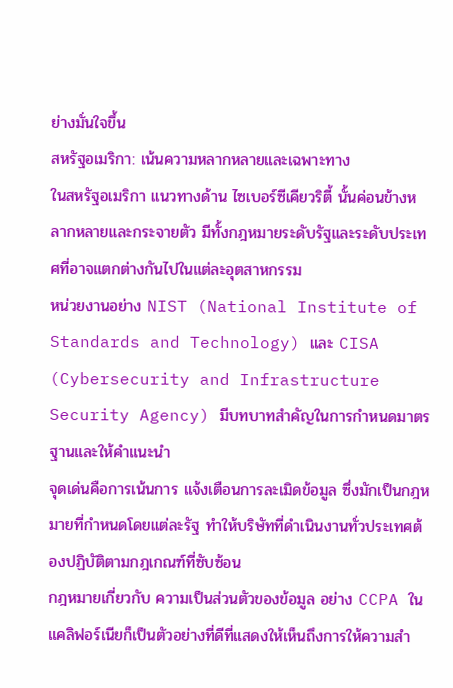ย่างมั่นใจขึ้น
สหรัฐอเมริกา: เน้นความหลากหลายและเฉพาะทาง
ในสหรัฐอเมริกา แนวทางด้าน ไซเบอร์ซีเคียวริตี้ นั้นค่อนข้างหลากหลายและกระจายตัว มีทั้งกฎหมายระดับรัฐและระดับประเทศที่อาจแตกต่างกันไปในแต่ละอุตสาหกรรม
หน่วยงานอย่าง NIST (National Institute of Standards and Technology) และ CISA (Cybersecurity and Infrastructure Security Agency) มีบทบาทสำคัญในการกำหนดมาตรฐานและให้คำแนะนำ
จุดเด่นคือการเน้นการ แจ้งเตือนการละเมิดข้อมูล ซึ่งมักเป็นกฎหมายที่กำหนดโดยแต่ละรัฐ ทำให้บริษัทที่ดำเนินงานทั่วประเทศต้องปฏิบัติตามกฎเกณฑ์ที่ซับซ้อน
กฎหมายเกี่ยวกับ ความเป็นส่วนตัวของข้อมูล อย่าง CCPA ในแคลิฟอร์เนียก็เป็นตัวอย่างที่ดีที่แสดงให้เห็นถึงการให้ความสำ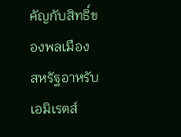คัญกับสิทธิ์ของพลเมือง
สหรัฐอาหรับเอมิเรตส์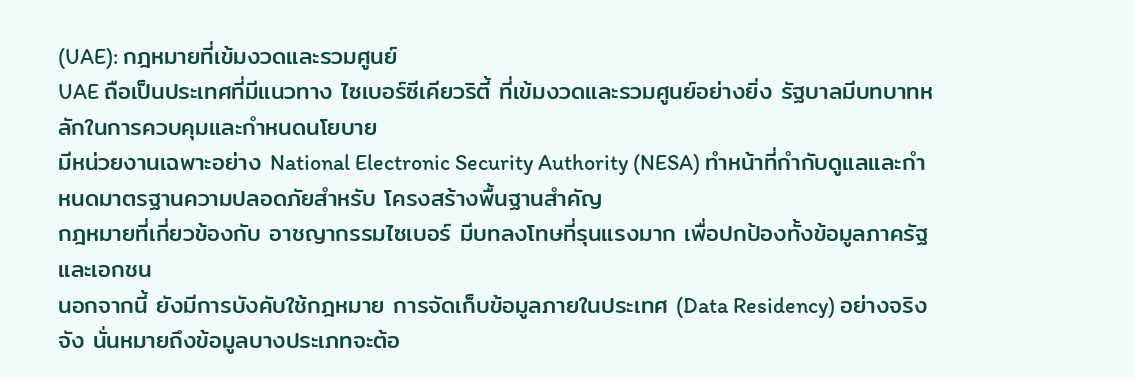(UAE): กฎหมายที่เข้มงวดและรวมศูนย์
UAE ถือเป็นประเทศที่มีแนวทาง ไซเบอร์ซีเคียวริตี้ ที่เข้มงวดและรวมศูนย์อย่างยิ่ง รัฐบาลมีบทบาทหลักในการควบคุมและกำหนดนโยบาย
มีหน่วยงานเฉพาะอย่าง National Electronic Security Authority (NESA) ทำหน้าที่กำกับดูแลและกำหนดมาตรฐานความปลอดภัยสำหรับ โครงสร้างพื้นฐานสำคัญ
กฎหมายที่เกี่ยวข้องกับ อาชญากรรมไซเบอร์ มีบทลงโทษที่รุนแรงมาก เพื่อปกป้องทั้งข้อมูลภาครัฐและเอกชน
นอกจากนี้ ยังมีการบังคับใช้กฎหมาย การจัดเก็บข้อมูลภายในประเทศ (Data Residency) อย่างจริงจัง นั่นหมายถึงข้อมูลบางประเภทจะต้อ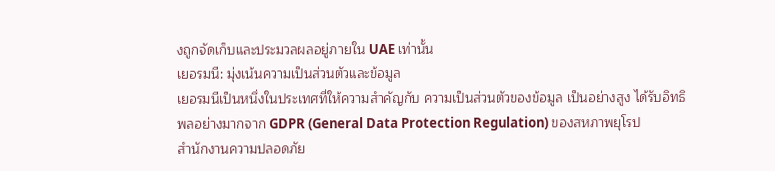งถูกจัดเก็บและประมวลผลอยู่ภายใน UAE เท่านั้น
เยอรมนี: มุ่งเน้นความเป็นส่วนตัวและข้อมูล
เยอรมนีเป็นหนึ่งในประเทศที่ให้ความสำคัญกับ ความเป็นส่วนตัวของข้อมูล เป็นอย่างสูง ได้รับอิทธิพลอย่างมากจาก GDPR (General Data Protection Regulation) ของสหภาพยุโรป
สำนักงานความปลอดภัย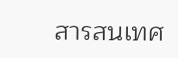สารสนเทศ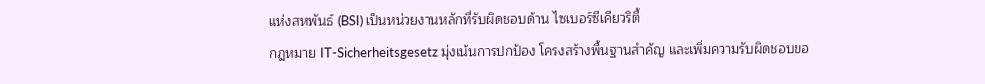แห่งสหพันธ์ (BSI) เป็นหน่วยงานหลักที่รับผิดชอบด้าน ไซเบอร์ซีเคียวริตี้
กฎหมาย IT-Sicherheitsgesetz มุ่งเน้นการปกป้อง โครงสร้างพื้นฐานสำคัญ และเพิ่มความรับผิดชอบขอ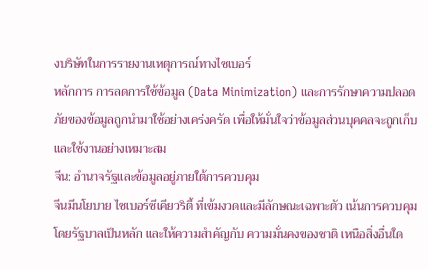งบริษัทในการรายงานเหตุการณ์ทางไซเบอร์
หลักการ การลดการใช้ข้อมูล (Data Minimization) และการรักษาความปลอดภัยของข้อมูลถูกนำมาใช้อย่างเคร่งครัด เพื่อให้มั่นใจว่าข้อมูลส่วนบุคคลจะถูกเก็บและใช้งานอย่างเหมาะสม
จีน: อำนาจรัฐและข้อมูลอยู่ภายใต้การควบคุม
จีนมีนโยบาย ไซเบอร์ซีเคียวริตี้ ที่เข้มงวดและมีลักษณะเฉพาะตัว เน้นการควบคุมโดยรัฐบาลเป็นหลัก และให้ความสำคัญกับ ความมั่นคงของชาติ เหนือสิ่งอื่นใด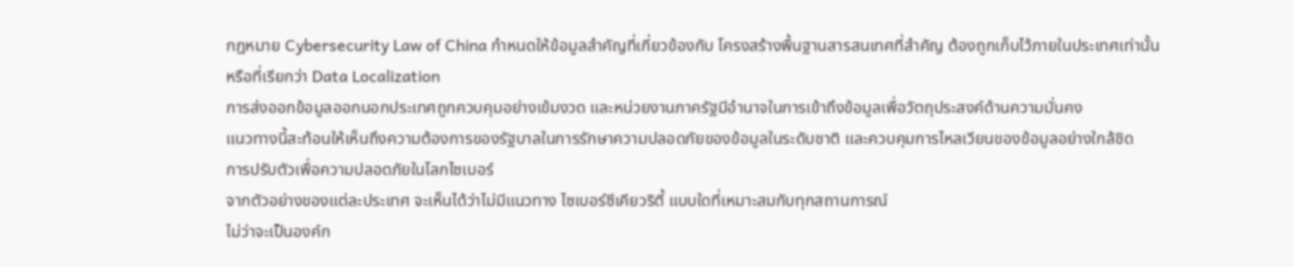กฎหมาย Cybersecurity Law of China กำหนดให้ข้อมูลสำคัญที่เกี่ยวข้องกับ โครงสร้างพื้นฐานสารสนเทศที่สำคัญ ต้องถูกเก็บไว้ภายในประเทศเท่านั้น หรือที่เรียกว่า Data Localization
การส่งออกข้อมูลออกนอกประเทศถูกควบคุมอย่างเข้มงวด และหน่วยงานภาครัฐมีอำนาจในการเข้าถึงข้อมูลเพื่อวัตถุประสงค์ด้านความมั่นคง
แนวทางนี้สะท้อนให้เห็นถึงความต้องการของรัฐบาลในการรักษาความปลอดภัยของข้อมูลในระดับชาติ และควบคุมการไหลเวียนของข้อมูลอย่างใกล้ชิด
การปรับตัวเพื่อความปลอดภัยในโลกไซเบอร์
จากตัวอย่างของแต่ละประเทศ จะเห็นได้ว่าไม่มีแนวทาง ไซเบอร์ซีเคียวริตี้ แบบใดที่เหมาะสมกับทุกสถานการณ์
ไม่ว่าจะเป็นองค์ก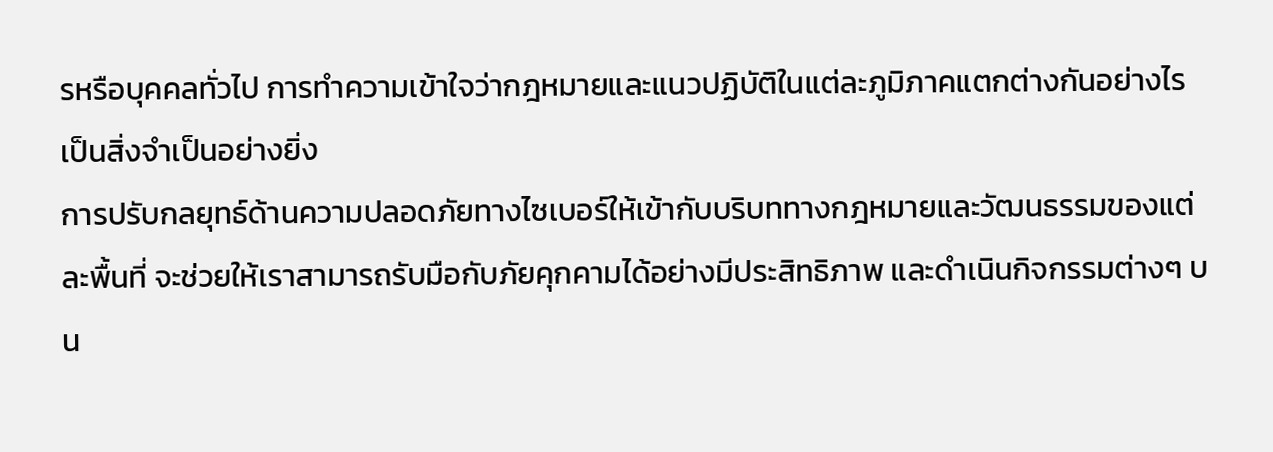รหรือบุคคลทั่วไป การทำความเข้าใจว่ากฎหมายและแนวปฏิบัติในแต่ละภูมิภาคแตกต่างกันอย่างไร เป็นสิ่งจำเป็นอย่างยิ่ง
การปรับกลยุทธ์ด้านความปลอดภัยทางไซเบอร์ให้เข้ากับบริบททางกฎหมายและวัฒนธรรมของแต่ละพื้นที่ จะช่วยให้เราสามารถรับมือกับภัยคุกคามได้อย่างมีประสิทธิภาพ และดำเนินกิจกรรมต่างๆ บน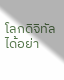โลกดิจิทัลได้อย่า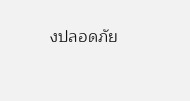งปลอดภัย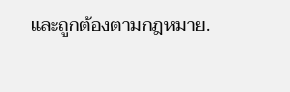และถูกต้องตามกฎหมาย.